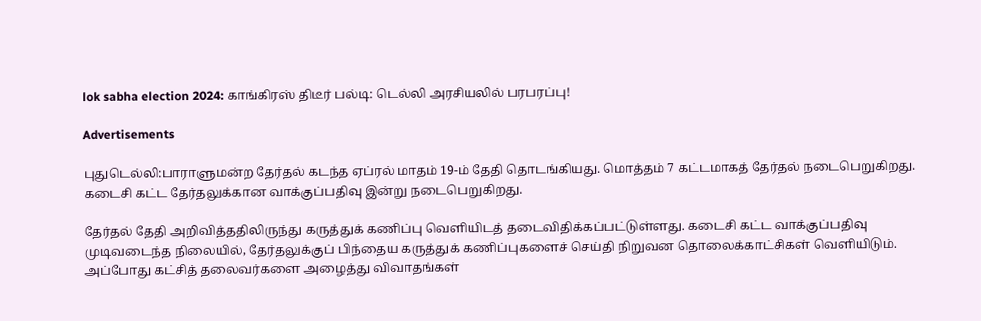lok sabha election 2024: காங்கிரஸ் திடீர் பல்டி: டெல்லி அரசியலில் பரபரப்பு!

Advertisements

புதுடெல்லி:பாராளுமன்ற தேர்தல் கடந்த ஏப்ரல் மாதம் 19-ம் தேதி தொடங்கியது. மொத்தம் 7 கட்டமாகத் தேர்தல் நடைபெறுகிறது. கடைசி கட்ட தேர்தலுக்கான வாக்குப்பதிவு இன்று நடைபெறுகிறது.

தேர்தல் தேதி அறிவித்ததிலிருந்து கருத்துக் கணிப்பு வெளியிடத் தடைவிதிக்கப்பட்டுள்ளது. கடைசி கட்ட வாக்குப்பதிவு முடிவடைந்த நிலையில், தேர்தலுக்குப் பிந்தைய கருத்துக் கணிப்புகளைச் செய்தி நிறுவன தொலைக்காட்சிகள் வெளியிடும். அப்போது கட்சித் தலைவர்களை அழைத்து விவாதங்கள்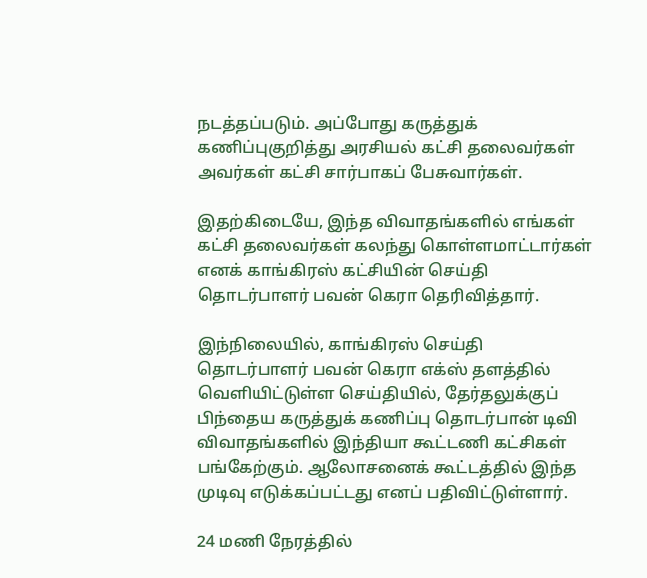நடத்தப்படும். அப்போது கருத்துக் கணிப்புகுறித்து அரசியல் கட்சி தலைவர்கள் அவர்கள் கட்சி சார்பாகப் பேசுவார்கள்.

இதற்கிடையே, இந்த விவாதங்களில் எங்கள் கட்சி தலைவர்கள் கலந்து கொள்ளமாட்டார்கள் எனக் காங்கிரஸ் கட்சியின் செய்தி தொடர்பாளர் பவன் கெரா தெரிவித்தார்.

இந்நிலையில், காங்கிரஸ் செய்தி தொடர்பாளர் பவன் கெரா எக்ஸ் தளத்தில் வெளியிட்டுள்ள செய்தியில், தேர்தலுக்குப் பிந்தைய கருத்துக் கணிப்பு தொடர்பான் டிவி விவாதங்களில் இந்தியா கூட்டணி கட்சிகள் பங்கேற்கும். ஆலோசனைக் கூட்டத்தில் இந்த முடிவு எடுக்கப்பட்டது எனப் பதிவிட்டுள்ளார்.

24 மணி நேரத்தில்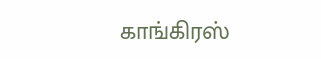காங்கிரஸ்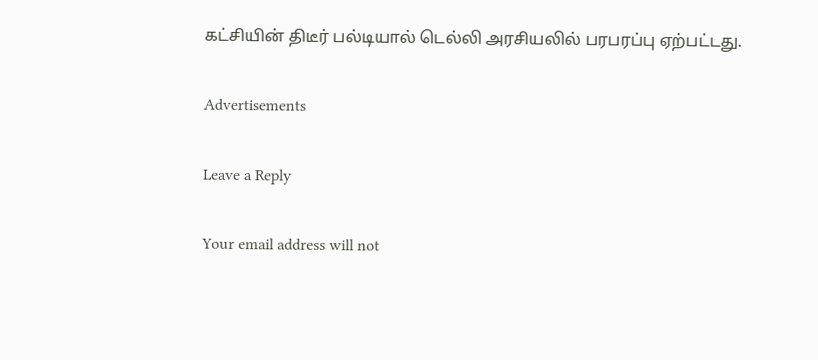கட்சியின் திடீர் பல்டியால் டெல்லி அரசியலில் பரபரப்பு ஏற்பட்டது.

Advertisements

Leave a Reply

Your email address will not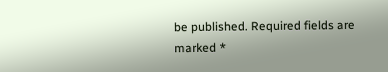be published. Required fields are marked *